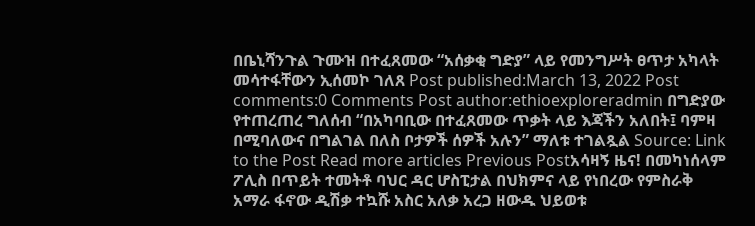በቤኒሻንጉል ጉሙዝ በተፈጸመው “አሰቃቂ ግድያ” ላይ የመንግሥት ፀጥታ አካላት መሳተፋቸውን ኢሰመኮ ገለጸ Post published:March 13, 2022 Post comments:0 Comments Post author:ethioexploreradmin በግድያው የተጠረጠረ ግለሰብ “በአካባቢው በተፈጸመው ጥቃት ላይ እጃችን አለበት፤ ባምዛ በሚባለውና በግልገል በለስ ቦታዎች ሰዎች አሉን” ማለቱ ተገልጿል Source: Link to the Post Read more articles Previous Postአሳዛኝ ዜና! በመካነሰላም ፖሊስ በጥይት ተመትቶ ባህር ዳር ሆስፒታል በህክምና ላይ የነበረው የምስራቅ አማራ ፋኖው ዲሽቃ ተኳሹ አስር አለቃ አረጋ ዘውዱ ህይወቱ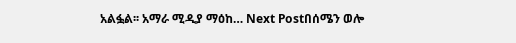አልፏል፡፡ አማራ ሚዲያ ማዕከ… Next Postበሰሜን ወሎ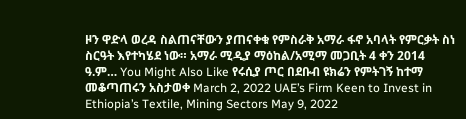ዞን ዋድላ ወረዳ ስልጠናቸውን ያጠናቀቁ የምስራቅ አማራ ፋኖ አባላት የምርቃት ስነ ስርዓት እየተካሄደ ነው። አማራ ሚዲያ ማዕከል/አሚማ መጋቢት 4 ቀን 2014 ዓ.ም… You Might Also Like የሩሲያ ጦር በደቡብ ዩክሬን የምትገኝ ከተማ መቆጣጠሩን አስታወቀ March 2, 2022 UAE’s Firm Keen to Invest in Ethiopia’s Textile, Mining Sectors May 9, 2022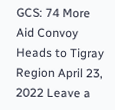GCS: 74 More Aid Convoy Heads to Tigray Region April 23, 2022 Leave a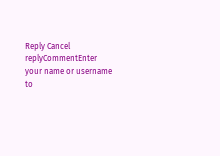Reply Cancel replyCommentEnter your name or username to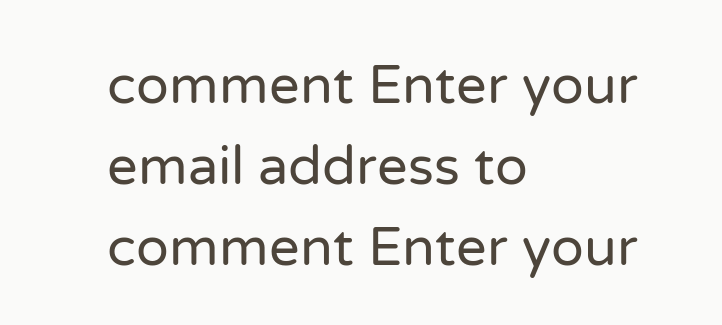comment Enter your email address to comment Enter your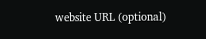website URL (optional)